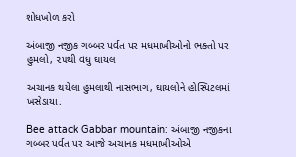શોધખોળ કરો

અંબાજી નજીક ગબ્બર પર્વત પર મધમાખીઓનો ભક્તો પર હુમલો, ૨૫થી વધુ ઘાયલ

અચાનક થયેલા હુમલાથી નાસભાગ, ઘાયલોને હોસ્પિટલમાં ખસેડાયા.

Bee attack Gabbar mountain: અંબાજી નજીકના ગબ્બર પર્વત પર આજે અચાનક મધમાખીઓએ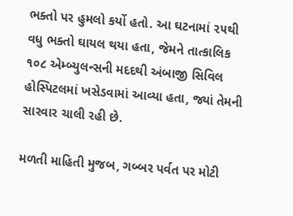ભક્તો પર હુમલો કર્યો હતો. આ ઘટનામાં ૨૫થી વધુ ભક્તો ઘાયલ થયા હતા, જેમને તાત્કાલિક ૧૦૮ એમ્બ્યુલન્સની મદદથી અંબાજી સિવિલ હોસ્પિટલમાં ખસેડવામાં આવ્યા હતા, જ્યાં તેમની સારવાર ચાલી રહી છે.

મળતી માહિતી મુજબ, ગબ્બર પર્વત પર મોટી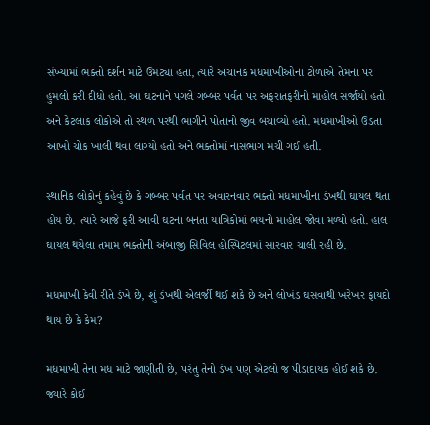સંખ્યામાં ભક્તો દર્શન માટે ઉમટ્યા હતા, ત્યારે અચાનક મધમાખીઓના ટોળાએ તેમના પર હુમલો કરી દીધો હતો. આ ઘટનાને પગલે ગબ્બર પર્વત પર અફરાતફરીનો માહોલ સર્જાયો હતો અને કેટલાક લોકોએ તો સ્થળ પરથી ભાગીને પોતાનો જીવ બચાવ્યો હતો. મધમાખીઓ ઉડતા આખો ચોક ખાલી થવા લાગ્યો હતો અને ભક્તોમાં નાસભાગ મચી ગઈ હતી.

સ્થાનિક લોકોનું કહેવું છે કે ગબ્બર પર્વત પર અવારનવાર ભક્તો મધમાખીના ડંખથી ઘાયલ થતા હોય છે. ત્યારે આજે ફરી આવી ઘટના બનતા યાત્રિકોમાં ભયનો માહોલ જોવા મળ્યો હતો. હાલ ઘાયલ થયેલા તમામ ભક્તોની અંબાજી સિવિલ હોસ્પિટલમાં સારવાર ચાલી રહી છે.

મધમાખી કેવી રીતે ડંખે છે, શું ડંખથી એલર્જી થઈ શકે છે અને લોખંડ ઘસવાથી ખરેખર ફાયદો થાય છે કે કેમ?

મધમાખી તેના મધ માટે જાણીતી છે, પરંતુ તેનો ડંખ પણ એટલો જ પીડાદાયક હોઈ શકે છે. જ્યારે કોઈ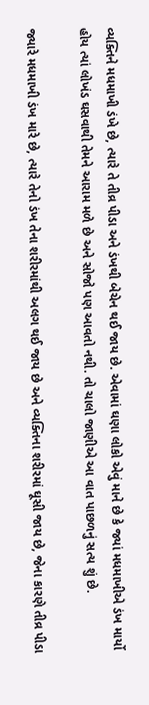વ્યક્તિને મધમાખી ડંખે છે, ત્યારે તે તીવ્ર પીડા અને ડંખથી બેચેન થઈ જાય છે. એવામાં ઘણા લોકો એવું માને છે કે જ્યાં મધમાખીએ ડંખ માર્યો હોય ત્યાં લોખંડ ઘસવાથી તેમને આરામ મળે છે અને સોજો પણ આવતો નથી. તો ચાલો જાણીએ આ વાત પાછળનું સત્ય શું છે.

જ્યારે મધમાખી ડંખ મારે છે, ત્યારે તેનો ડંખ તેના શરીરમાંથી અલગ થઈ જાય છે અને વ્યક્તિના શરીરમાં ઘૂસી જાય છે, જેના કારણે તીવ્ર પીડા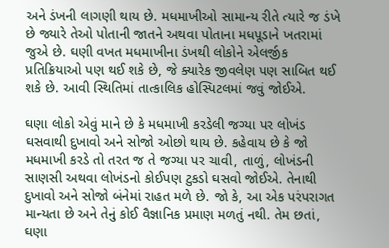અને ડંખની લાગણી થાય છે. મધમાખીઓ સામાન્ય રીતે ત્યારે જ ડંખે છે જ્યારે તેઓ પોતાની જાતને અથવા પોતાના મધપૂડાને ખતરામાં જુએ છે. ઘણી વખત મધમાખીના ડંખથી લોકોને એલર્જીક પ્રતિક્રિયાઓ પણ થઈ શકે છે, જે ક્યારેક જીવલેણ પણ સાબિત થઈ શકે છે. આવી સ્થિતિમાં તાત્કાલિક હોસ્પિટલમાં જવું જોઈએ.

ઘણા લોકો એવું માને છે કે મધમાખી કરડેલી જગ્યા પર લોખંડ ઘસવાથી દુખાવો અને સોજો ઓછો થાય છે. કહેવાય છે કે જો મધમાખી કરડે તો તરત જ તે જગ્યા પર ચાવી, તાળું, લોખંડની સાણસી અથવા લોખંડનો કોઈપણ ટુકડો ઘસવો જોઈએ. તેનાથી દુખાવો અને સોજો બંનેમાં રાહત મળે છે. જો કે, આ એક પરંપરાગત માન્યતા છે અને તેનું કોઈ વૈજ્ઞાનિક પ્રમાણ મળતું નથી. તેમ છતાં, ઘણા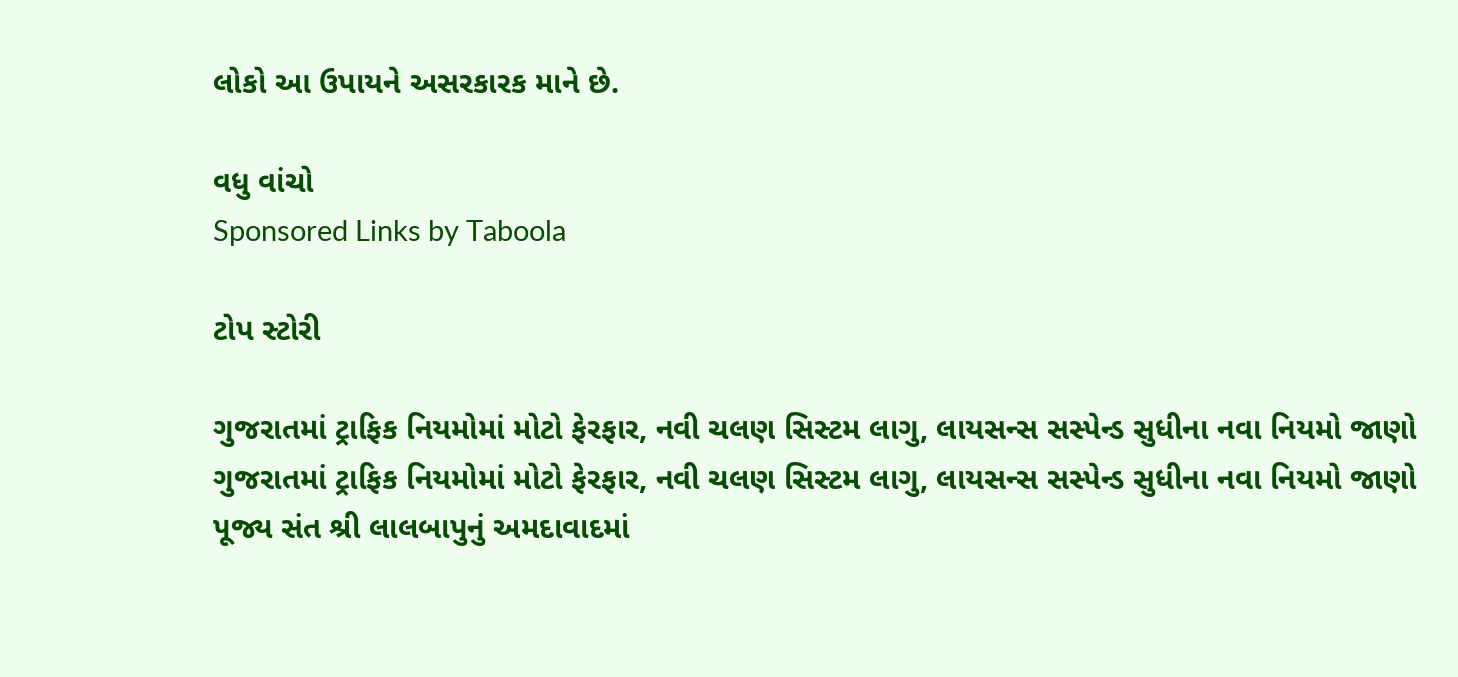લોકો આ ઉપાયને અસરકારક માને છે.

વધુ વાંચો
Sponsored Links by Taboola

ટોપ સ્ટોરી

ગુજરાતમાં ટ્રાફિક નિયમોમાં મોટો ફેરફાર, નવી ચલણ સિસ્ટમ લાગુ, લાયસન્સ સસ્પેન્ડ સુધીના નવા નિયમો જાણો
ગુજરાતમાં ટ્રાફિક નિયમોમાં મોટો ફેરફાર, નવી ચલણ સિસ્ટમ લાગુ, લાયસન્સ સસ્પેન્ડ સુધીના નવા નિયમો જાણો
પૂજ્ય સંત શ્રી લાલબાપુનું અમદાવાદમાં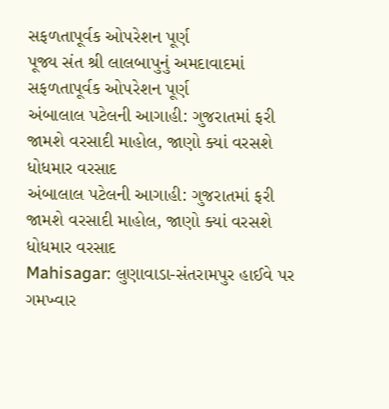સફળતાપૂર્વક ઓપરેશન પૂર્ણ
પૂજ્ય સંત શ્રી લાલબાપુનું અમદાવાદમાં સફળતાપૂર્વક ઓપરેશન પૂર્ણ
અંબાલાલ પટેલની આગાહી: ગુજરાતમાં ફરી જામશે વરસાદી માહોલ, જાણો ક્યાં વરસશે ધોધમાર વરસાદ
અંબાલાલ પટેલની આગાહી: ગુજરાતમાં ફરી જામશે વરસાદી માહોલ, જાણો ક્યાં વરસશે ધોધમાર વરસાદ
Mahisagar: લુણાવાડા-સંતરામપુર હાઈવે પર ગમખ્વાર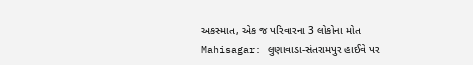અકસ્માત, એક જ પરિવારના 3 લોકોના મોત
Mahisagar: લુણાવાડા-સંતરામપુર હાઈવે પર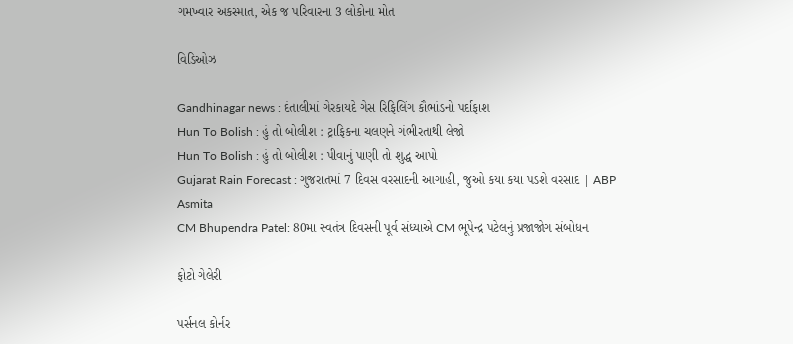ગમખ્વાર અકસ્માત, એક જ પરિવારના 3 લોકોના મોત

વિડિઓઝ

Gandhinagar news : દંતાલીમાં ગેરકાયદે ગેસ રિફિલિંગ કૌભાંડનો પર્દાફાશ
Hun To Bolish : હું તો બોલીશ : ટ્રાફિકના ચલણને ગંભીરતાથી લેજો
Hun To Bolish : હું તો બોલીશ : પીવાનું પાણી તો શુદ્ધ આપો
Gujarat Rain Forecast : ગુજરાતમાં 7 દિવસ વરસાદની આગાહી, જુઓ કયા કયા પડશે વરસાદ | ABP Asmita
CM Bhupendra Patel: 80મા સ્વતંત્ર દિવસની પૂર્વ સંધ્યાએ CM ભૂપેન્દ્ર પટેલનું પ્રજાજોગ સંબોધન

ફોટો ગેલેરી

પર્સનલ કોર્નર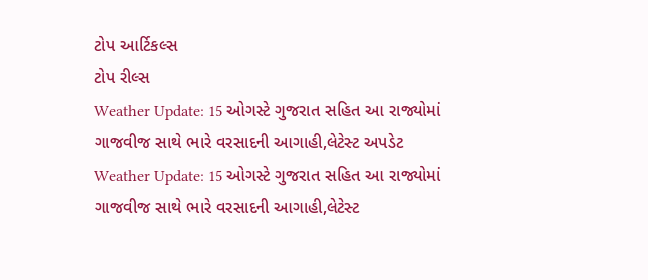ટોપ આર્ટિકલ્સ
ટોપ રીલ્સ
Weather Update: 15 ઓગસ્ટે ગુજરાત સહિત આ રાજ્યોમાં ગાજવીજ સાથે ભારે વરસાદની આગાહી,લેટેસ્ટ અપડેટ
Weather Update: 15 ઓગસ્ટે ગુજરાત સહિત આ રાજ્યોમાં ગાજવીજ સાથે ભારે વરસાદની આગાહી,લેટેસ્ટ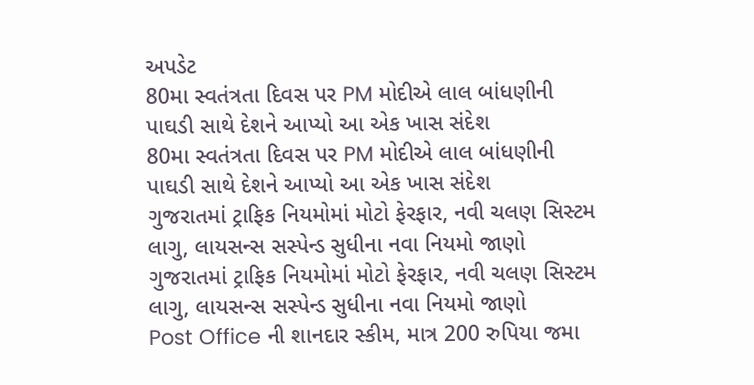અપડેટ
80મા સ્વતંત્રતા દિવસ પર PM મોદીએ લાલ બાંધણીની પાઘડી સાથે દેશને આપ્યો આ એક ખાસ સંદેશ
80મા સ્વતંત્રતા દિવસ પર PM મોદીએ લાલ બાંધણીની પાઘડી સાથે દેશને આપ્યો આ એક ખાસ સંદેશ
ગુજરાતમાં ટ્રાફિક નિયમોમાં મોટો ફેરફાર, નવી ચલણ સિસ્ટમ લાગુ, લાયસન્સ સસ્પેન્ડ સુધીના નવા નિયમો જાણો
ગુજરાતમાં ટ્રાફિક નિયમોમાં મોટો ફેરફાર, નવી ચલણ સિસ્ટમ લાગુ, લાયસન્સ સસ્પેન્ડ સુધીના નવા નિયમો જાણો
Post Office ની શાનદાર સ્કીમ, માત્ર 200 રુપિયા જમા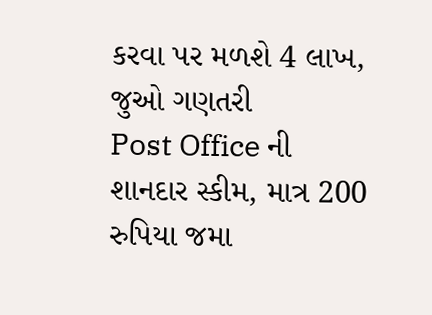કરવા પર મળશે 4 લાખ, જુઓ ગણતરી
Post Office ની શાનદાર સ્કીમ, માત્ર 200 રુપિયા જમા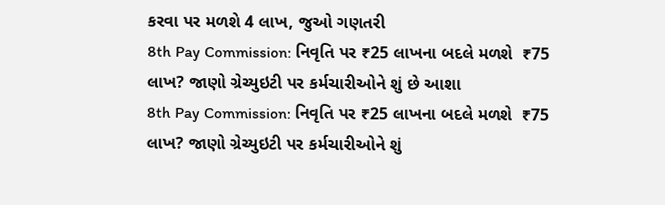કરવા પર મળશે 4 લાખ, જુઓ ગણતરી
8th Pay Commission: નિવૃતિ પર ₹25 લાખના બદલે મળશે  ₹75 લાખ? જાણો ગ્રેચ્યુઇટી પર કર્મચારીઓને શું છે આશા
8th Pay Commission: નિવૃતિ પર ₹25 લાખના બદલે મળશે  ₹75 લાખ? જાણો ગ્રેચ્યુઇટી પર કર્મચારીઓને શું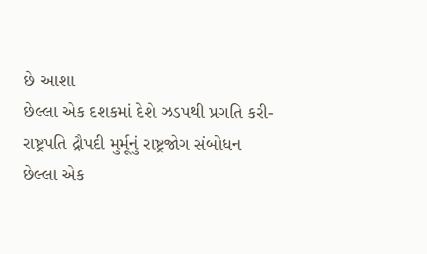છે આશા
છેલ્લા એક દશકમાં દેશે ઝડપથી પ્રગતિ કરી- રાષ્ટ્રપતિ દ્રૌપદી મુર્મૂનું રાષ્ટ્રજોગ સંબોધન
છેલ્લા એક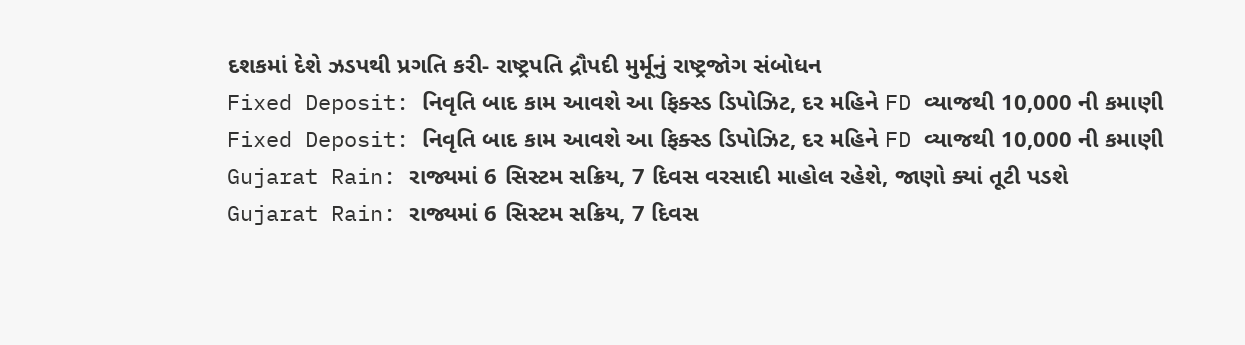દશકમાં દેશે ઝડપથી પ્રગતિ કરી- રાષ્ટ્રપતિ દ્રૌપદી મુર્મૂનું રાષ્ટ્રજોગ સંબોધન
Fixed Deposit: નિવૃતિ બાદ કામ આવશે આ ફિક્સ્ડ ડિપોઝિટ, દર મહિને FD વ્યાજથી 10,000 ની કમાણી
Fixed Deposit: નિવૃતિ બાદ કામ આવશે આ ફિક્સ્ડ ડિપોઝિટ, દર મહિને FD વ્યાજથી 10,000 ની કમાણી
Gujarat Rain: રાજ્યમાં 6 સિસ્ટમ સક્રિય, 7 દિવસ વરસાદી માહોલ રહેશે, જાણો ક્યાં તૂટી પડશે
Gujarat Rain: રાજ્યમાં 6 સિસ્ટમ સક્રિય, 7 દિવસ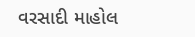વરસાદી માહોલ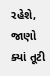રહેશે, જાણો ક્યાં તૂટી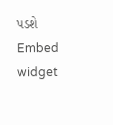પડશે
Embed widget